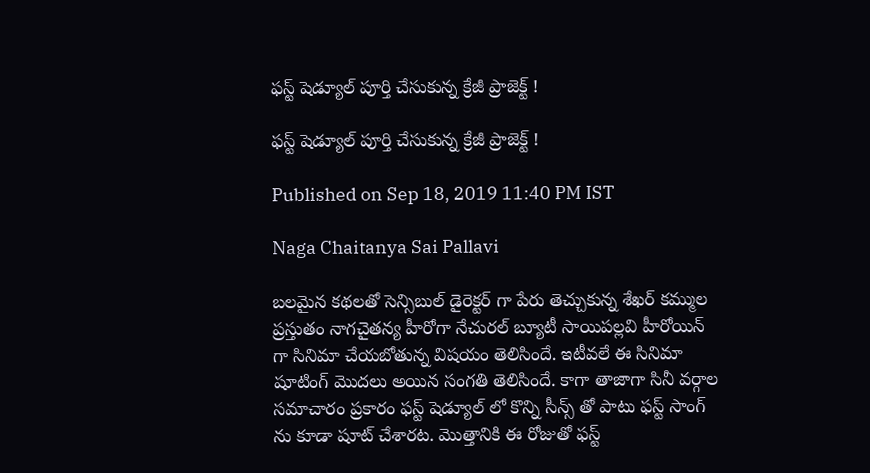ఫస్ట్ షెడ్యూల్ పూర్తి చేసుకున్న క్రేజీ ప్రాజెక్ట్ !

ఫస్ట్ షెడ్యూల్ పూర్తి చేసుకున్న క్రేజీ ప్రాజెక్ట్ !

Published on Sep 18, 2019 11:40 PM IST

Naga Chaitanya Sai Pallavi

బలమైన కథలతో సెన్సిబుల్ డైరెక్టర్ గా పేరు తెచ్చుకున్న శేఖర్ కమ్ముల ప్రస్తుతం నాగచైతన్య హీరోగా నేచురల్ బ్యూటీ సాయిపల్లవి హీరోయిన్ గా సినిమా చేయబోతున్న విషయం తెలిసిందే. ఇటీవలే ఈ సినిమా షూటింగ్ మొదలు అయిన సంగతి తెలిసిందే. కాగా తాజాగా సినీ వర్గాల సమాచారం ప్రకారం ఫస్ట్ షెడ్యూల్ లో కొన్ని సీన్స్ తో పాటు ఫస్ట్ సాంగ్ ను కూడా షూట్ చేశారట. మొత్తానికి ఈ రోజుతో ఫస్ట్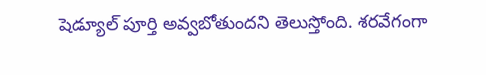షెడ్యూల్ పూర్తి అవ్వబోతుందని తెలుస్తోంది. శరవేగంగా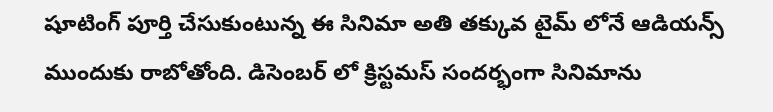షూటింగ్ పూర్తి చేసుకుంటున్న ఈ సినిమా అతి తక్కువ టైమ్ లోనే ఆడియన్స్ ముందుకు రాబోతోంది. డిసెంబర్ లో క్రిస్టమస్ సందర్భంగా సినిమాను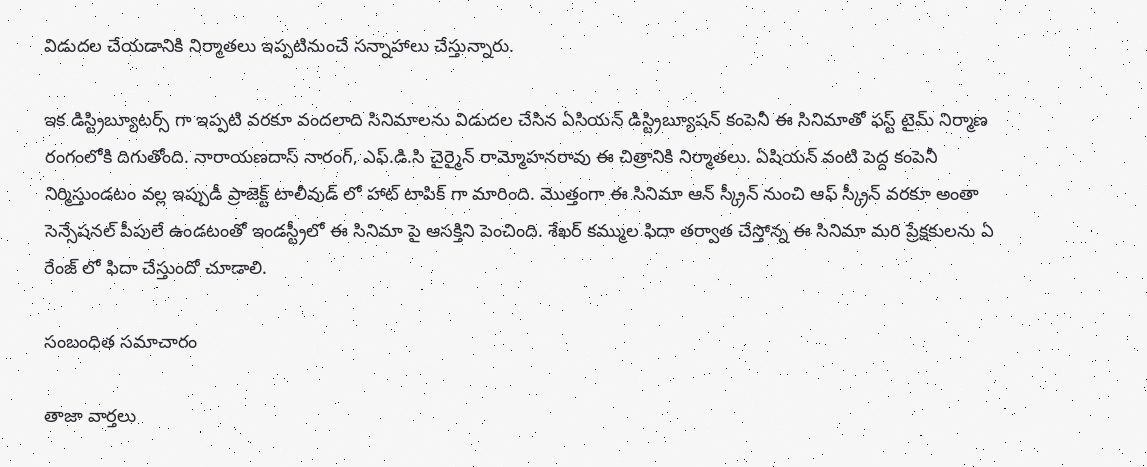విడుదల చేయడానికి నిర్మాతలు ఇప్పటినుంచే సన్నాహాలు చేస్తున్నారు.

ఇక డిస్ట్రిబ్యూటర్స్ గా ఇప్పటి వరకూ వందలాది సినిమాలను విడుదల చేసిన ఏసియన్ డిస్ట్రిబ్యూషన్ కంపెనీ ఈ సినిమాతో ఫస్ట్ టైమ్ నిర్మాణ రంగంలోకి దిగుతోంది. నారాయణదాస్ నారంగ్, ఎఫ్.డి.సి చైర్మైన్ రామ్మోహనరావు ఈ చిత్రానికి నిర్మాతలు. ఏషియన్ వంటి పెద్ద కంపెనీ నిర్మిస్తుండటం వల్ల ఇప్పుడీ ప్రాజెక్ట్ టాలీవుడ్ లో హాట్ టాపిక్ గా మారింది. మొత్తంగా ఈ సినిమా ఆన్ స్క్రీన్ నుంచి ఆఫ్ స్క్రీన్ వరకూ అంతా సెన్సేషనల్ పీపులే ఉండటంతో ఇండస్ట్రీలో ఈ సినిమా పై ఆసక్తిని పెంచింది. శేఖర్ కమ్ముల ఫిదా తర్వాత చేస్తోన్న ఈ సినిమా మరి ప్రేక్షకులను ఏ రేంజ్ లో ఫిదా చేస్తుందో చూడాలి.

సంబంధిత సమాచారం

తాజా వార్తలు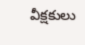వీక్షకులు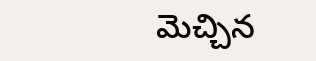మెచ్చిన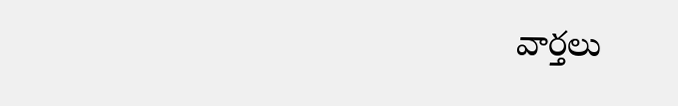వార్తలు